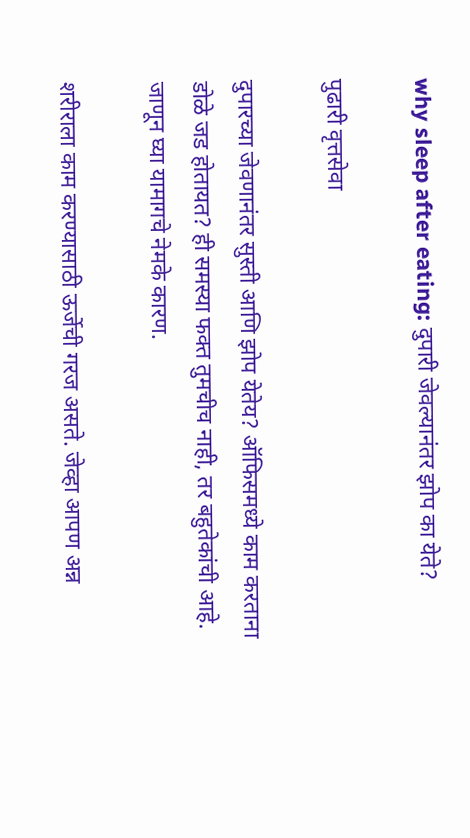why sleep after eating: दुपारी जेवल्यानंतर झोप का येते?

पुढारी वृत्तसेवा

दुपारच्या जेवणानंतर सुस्ती आणि झोप येतेय? ऑफिसमध्ये काम करताना डोळे जड होतायत? ही समस्या फक्त तुमचीच नाही, तर बहुतेकांची आहे. जाणून घ्या यामागचे नेमके कारण.

शरीराला काम करण्यासाठी ऊर्जेची गरज असते. जेव्हा आपण अन्न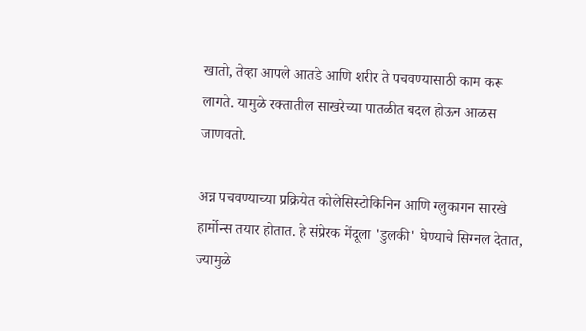खातो, तेव्हा आपले आतडे आणि शरीर ते पचवण्यासाठी काम करू लागते. यामुळे रक्तातील साखरेच्या पातळीत बदल होऊन आळस जाणवतो.

अन्न पचवण्याच्या प्रक्रियेत कोलेसिस्टोकिनिन आणि ग्लुकागन सारखे हार्मोन्स तयार होतात. हे संप्रेरक मेंदूला 'डुलकी' घेण्याचे सिग्नल देतात, ज्यामुळे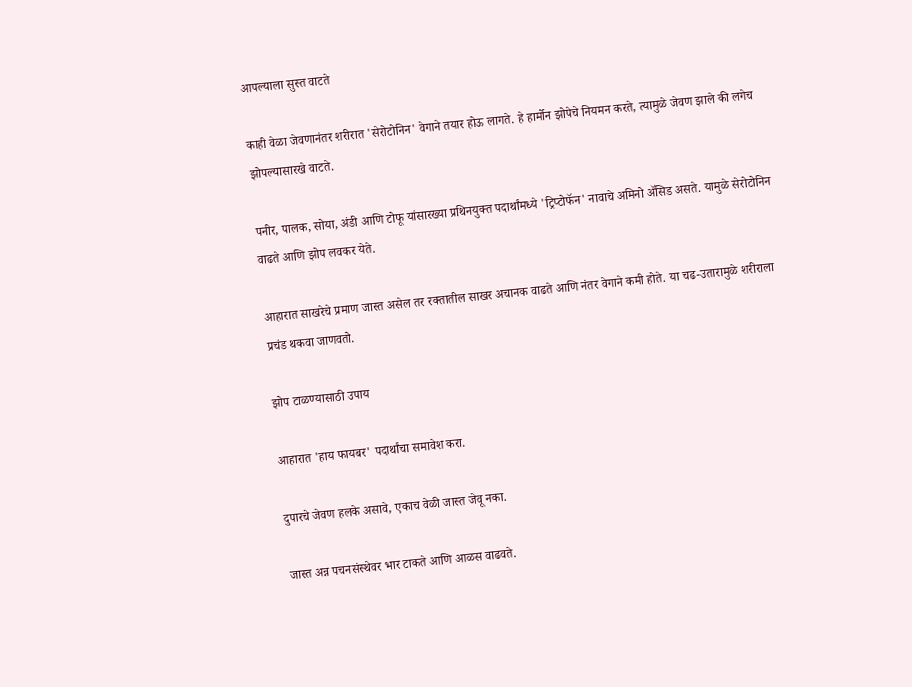आपल्याला सुस्त वाटते

काही वेळा जेवणानंतर शरीरात 'सेरोटोनिन' वेगाने तयार होऊ लागते. हे हार्मोन झोपेचे नियमन करते, त्यामुळे जेवण झाले की लगेच झोपल्यासारखे वाटते.

पनीर, पालक, सोया, अंडी आणि टोफू यांसारख्या प्रथिनयुक्त पदार्थांमध्ये 'ट्रिप्टोफॅन' नावाचे अमिनो ॲसिड असते. यामुळे सेरोटोनिन वाढते आणि झोप लवकर येते.

आहारात साखरेचे प्रमाण जास्त असेल तर रक्तातील साखर अचानक वाढते आणि नंतर वेगाने कमी होते. या चढ-उतारामुळे शरीराला प्रचंड थकवा जाणवतो.

झोप टाळण्यासाठी उपाय

आहारात 'हाय फायबर' पदार्थांचा समावेश करा.

दुपारचे जेवण हलके असावे, एकाच वेळी जास्त जेवू नका.

जास्त अन्न पचनसंस्थेवर भार टाकते आणि आळस वाढवते.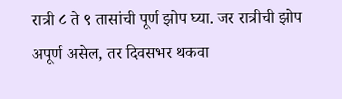रात्री ८ ते ९ तासांची पूर्ण झोप घ्या. जर रात्रीची झोप अपूर्ण असेल, तर दिवसभर थकवा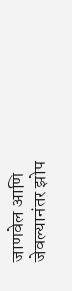जाणवेल आणि जेवल्यानंतर झोप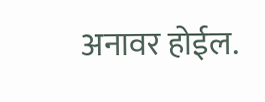अनावर होईल.